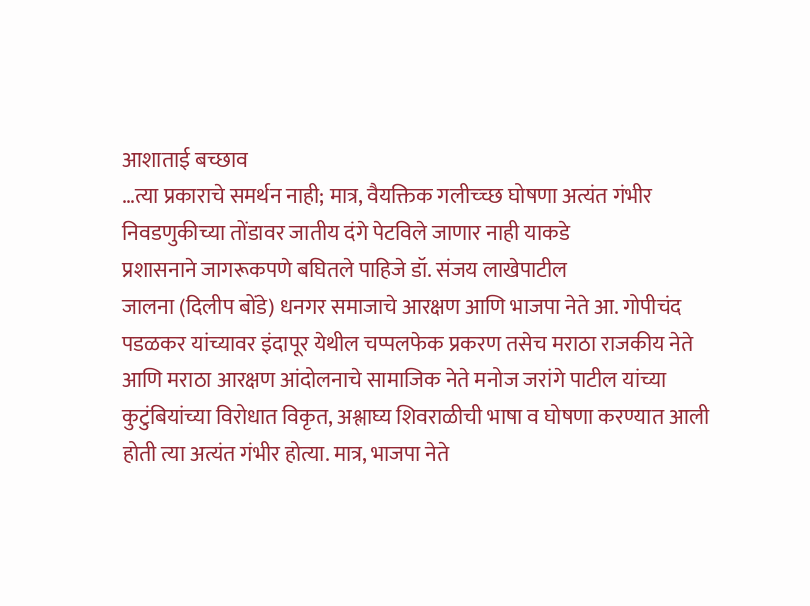आशाताई बच्छाव
…त्या प्रकाराचे समर्थन नाही; मात्र, वैयक्तिक गलीच्च्छ घोषणा अत्यंत गंभीर
निवडणुकीच्या तोंडावर जातीय दंगे पेटविले जाणार नाही याकडे
प्रशासनाने जागरूकपणे बघितले पाहिजे डॉ. संजय लाखेपाटील
जालना (दिलीप बोंडे) धनगर समाजाचे आरक्षण आणि भाजपा नेते आ. गोपीचंद पडळकर यांच्यावर इंदापूर येथील चप्पलफेक प्रकरण तसेच मराठा राजकीय नेते आणि मराठा आरक्षण आंदोलनाचे सामाजिक नेते मनोज जरांगे पाटील यांच्या कुटुंबियांच्या विरोधात विकृत, अश्लाघ्य शिवराळीची भाषा व घोषणा करण्यात आली होती त्या अत्यंत गंभीर होत्या. मात्र, भाजपा नेते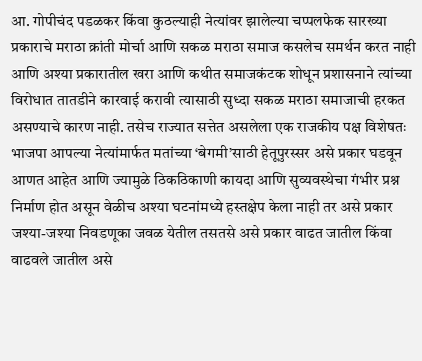आ. गोपीचंद पडळकर किंवा कुठल्याही नेत्यांवर झालेल्या चप्पलफेक सारख्या प्रकाराचे मराठा क्रांती मोर्चा आणि सकळ मराठा समाज कसलेच समर्थन करत नाही आणि अश्या प्रकारातील खरा आणि कथीत समाजकंटक शोधून प्रशासनाने त्यांच्या विरोधात तातडीने कारवाई करावी त्यासाठी सुध्दा सकळ मराठा समाजाची हरकत असण्याचे कारण नाही. तसेच राज्यात सत्तेत असलेला एक राजकीय पक्ष विशेषतः भाजपा आपल्या नेत्यांमार्फत मतांच्या ‘बेगमी’साठी हेतूपुरस्सर असे प्रकार घडवून आणत आहेत आणि ज्यामुळे ठिकठिकाणी कायदा आणि सुव्यवस्थेचा गंभीर प्रश्न निर्माण होत असून वेळीच अश्या घटनांमध्ये हस्तक्षेप केला नाही तर असे प्रकार जश्या-जश्या निवडणूका जवळ येतील तसतसे असे प्रकार वाढत जातील किंवा वाढवले जातील असे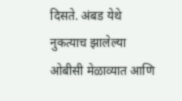दिसते. अंबड येथे नुकत्याच झालेल्या ओबीसी मेळाव्यात आणि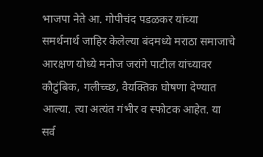भाजपा नेते आ. गोपीचंद पडळकर यांच्या समर्थनार्थ जाहिर केलेल्या बंदमध्ये मराठा समाजाचे आरक्षण योध्ये मनोज जरांगे पाटील यांच्यावर कौटुंबिक, गलीच्च्छ, वैयक्तिक घोषणा देण्यात आल्या. त्या अत्यंत गंभीर व स्फोटक आहेत. या सर्व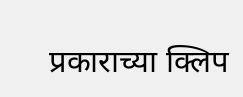प्रकाराच्या क्लिप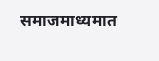समाजमाध्यमात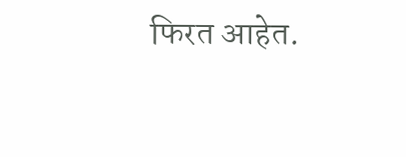फिरत आहेत.